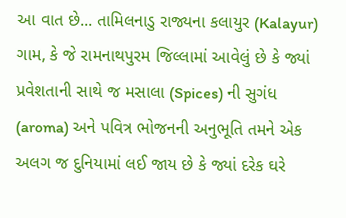આ વાત છે... તામિલનાડુ રાજ્યના કલાયુર (Kalayur) ગામ, કે જે રામનાથપુરમ જિલ્લામાં આવેલું છે કે જ્યાં પ્રવેશતાની સાથે જ મસાલા (Spices) ની સુગંધ (aroma) અને પવિત્ર ભોજનની અનુભૂતિ તમને એક અલગ જ દુનિયામાં લઈ જાય છે કે જ્યાં દરેક ઘરે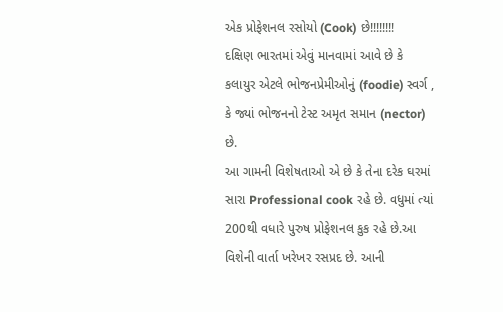એક પ્રોફેશનલ રસોયો (Cook) છે!!!!!!!!
દક્ષિણ ભારતમાં એવું માનવામાં આવે છે કે કલાયુર એટલે ભોજનપ્રેમીઓનું (foodie) સ્વર્ગ , કે જ્યાં ભોજનનો ટેસ્ટ અમૃત સમાન (nector) છે.
આ ગામની વિશેષતાઓ એ છે કે તેના દરેક ઘરમાં સારા Professional cook રહે છે. વધુમાં ત્યાં 200થી વધારે પુરુષ પ્રોફેશનલ કુક રહે છે.આ વિશેની વાર્તા ખરેખર રસપ્રદ છે. આની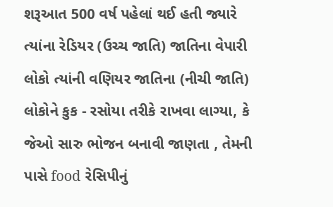શરૂઆત 500 વર્ષ પહેલાં થઈ હતી જ્યારે ત્યાંના રેડિયર (ઉચ્ચ જાતિ) જાતિના વેપારી લોકો ત્યાંની વણિયર જાતિના (નીચી જાતિ) લોકોને કુક - રસોયા તરીકે રાખવા લાગ્યા, કે જેઓ સારુ ભોજન બનાવી જાણતા , તેમની પાસે food રેસિપીનું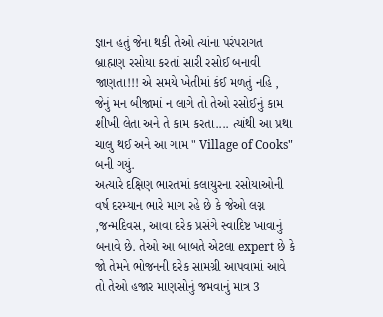જ્ઞાન હતું જેના થકી તેઓ ત્યાંના પરંપરાગત બ્રાહ્મણ રસોયા કરતાં સારી રસોઈ બનાવી જાણતા!!! એ સમયે ખેતીમાં કંઈ મળતું નહિ , જેનું મન બીજામાં ન લાગે તો તેઓ રસોઈનું કામ શીખી લેતા અને તે કામ કરતા.... ત્યાંથી આ પ્રથા ચાલુ થઈ અને આ ગામ " Village of Cooks" બની ગયું.
અત્યારે દક્ષિણ ભારતમાં કલાયુરના રસોયાઓની વર્ષ દરમ્યાન ભારે માગ રહે છે કે જેઓ લગ્ન ,જન્મદિવસ, આવા દરેક પ્રસંગે સ્વાદિષ્ટ ખાવાનું બનાવે છે. તેઓ આ બાબતે એટલા expert છે કે જો તેમને ભોજનની દરેક સામગ્રી આપવામાં આવે તો તેઓ હજાર માણસોનું જમવાનું માત્ર 3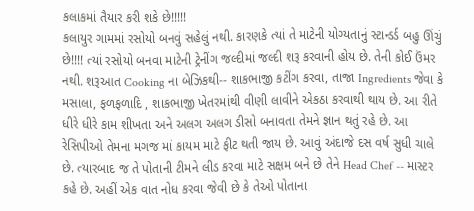કલાકમાં તૈયાર કરી શકે છે!!!!!
કલાયુર ગામમાં રસોયો બનવું સહેલું નથી. કારણકે ત્યાં તે માટેની યોગ્યતાનું સ્ટાન્ડર્ડ બહુ ઊંચું છે!!!! ત્યાં રસોયો બનવા માટેની ટ્રેનીંગ જલ્દીમાં જલ્દી શરૂ કરવાની હોય છે. તેની કોઈ ઉંમર નથી. શરૂઆત Cooking ના બેઝિકથી-- શાકભાજી કટીંગ કરવા, તાજા Ingredients જેવા કે મસાલા, ફળફળાદિ , શાકભાજી ખેતરમાંથી વીણી લાવીને એકઠા કરવાથી થાય છે. આ રીતે ધીરે ધીરે કામ શીખતા અને અલગ અલગ ડીસો બનાવતા તેમને જ્ઞાન થતું રહે છે. આ રેસિપીઓ તેમના મગજ માં કાયમ માટે ફીટ થતી જાય છે. આવું અંદાજે દસ વર્ષ સુધી ચાલે છે. ત્યારબાદ જ તે પોતાની ટીમને લીડ કરવા માટે સક્ષમ બને છે તેને Head Chef -- માસ્ટર કહે છે. અહીં એક વાત નોધ કરવા જેવી છે કે તેઓ પોતાના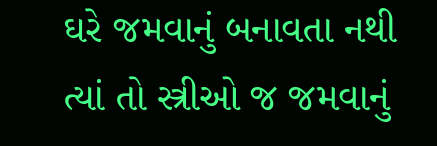ઘરે જમવાનું બનાવતા નથી ત્યાં તો સ્ત્રીઓ જ જમવાનું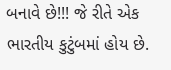બનાવે છે!!! જે રીતે એક ભારતીય કુટુંબમાં હોય છે.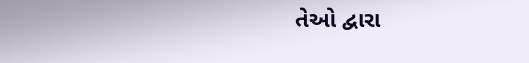તેઓ દ્વારા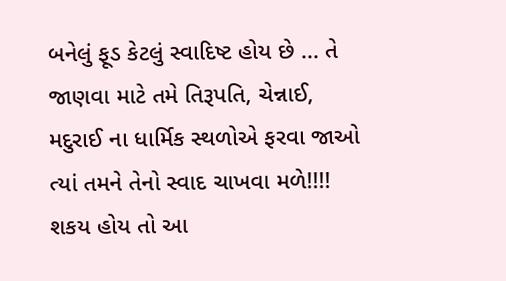બનેલું ફૂડ કેટલું સ્વાદિષ્ટ હોય છે ... તે જાણવા માટે તમે તિરૂપતિ, ચેન્નાઈ, મદુરાઈ ના ધાર્મિક સ્થળોએ ફરવા જાઓ ત્યાં તમને તેનો સ્વાદ ચાખવા મળે!!!! શકય હોય તો આ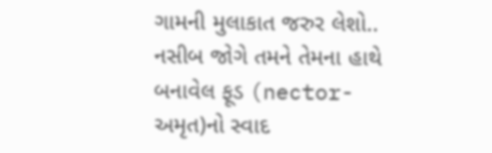ગામની મુલાકાત જરુર લેશો.. નસીબ જોગે તમને તેમના હાથે બનાવેલ ફૂડ (nector- અમૃત)નો સ્વાદ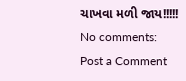ચાખવા મળી જાય!!!!!
No comments:
Post a Comment